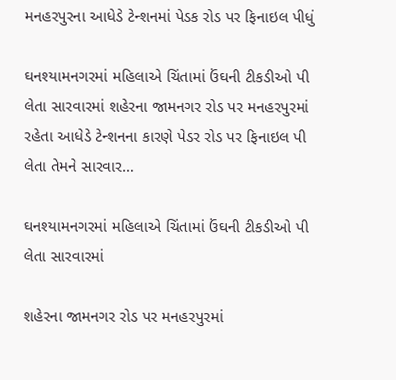મનહરપુરના આધેડે ટેન્શનમાં પેડક રોડ પર ફિનાઇલ પીધું

ઘનશ્યામનગરમાં મહિલાએ ચિંતામાં ઉંઘની ટીકડીઓ પી લેતા સારવારમાં શહેરના જામનગર રોડ પર મનહરપુરમાં રહેતા આધેડે ટેન્શનના કારણે પેડર રોડ પર ફિનાઇલ પી લેતા તેમને સારવાર…

ઘનશ્યામનગરમાં મહિલાએ ચિંતામાં ઉંઘની ટીકડીઓ પી લેતા સારવારમાં

શહેરના જામનગર રોડ પર મનહરપુરમાં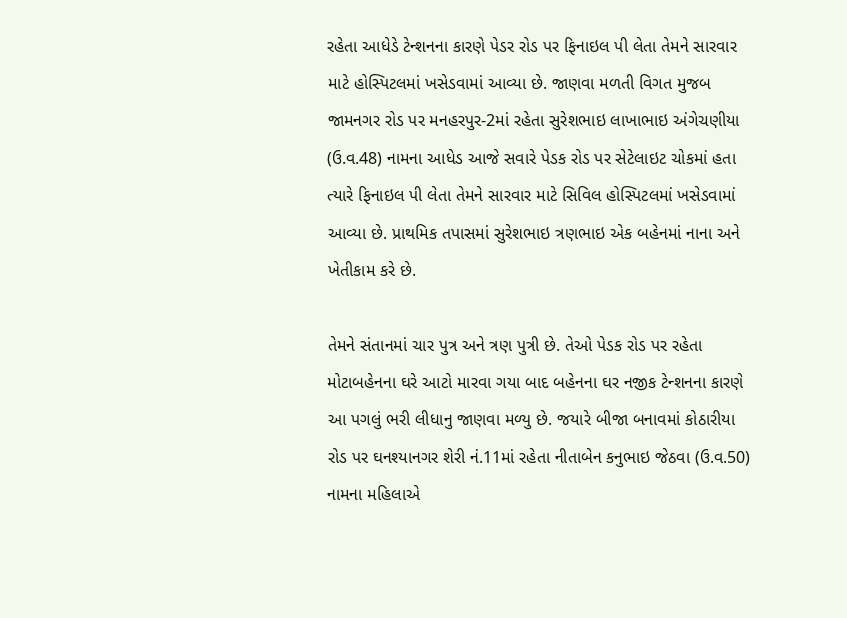રહેતા આધેડે ટેન્શનના કારણે પેડર રોડ પર ફિનાઇલ પી લેતા તેમને સારવાર માટે હોસ્પિટલમાં ખસેડવામાં આવ્યા છે. જાણવા મળતી વિગત મુજબ જામનગર રોડ પર મનહરપુર-2માં રહેતા સુરેશભાઇ લાખાભાઇ અંગેચણીયા (ઉ.વ.48) નામના આધેડ આજે સવારે પેડક રોડ પર સેટેલાઇટ ચોકમાં હતા ત્યારે ફિનાઇલ પી લેતા તેમને સારવાર માટે સિવિલ હોસ્પિટલમાં ખસેડવામાં આવ્યા છે. પ્રાથમિક તપાસમાં સુરેશભાઇ ત્રણભાઇ એક બહેનમાં નાના અને ખેતીકામ કરે છે.

તેમને સંતાનમાં ચાર પુત્ર અને ત્રણ પુત્રી છે. તેઓ પેડક રોડ પર રહેતા મોટાબહેનના ઘરે આટો મારવા ગયા બાદ બહેનના ઘર નજીક ટેન્શનના કારણે આ પગલું ભરી લીધાનુ જાણવા મળ્યુ છે. જયારે બીજા બનાવમાં કોઠારીયા રોડ પર ઘનશ્યાનગર શેરી નં.11માં રહેતા નીતાબેન કનુભાઇ જેઠવા (ઉ.વ.50) નામના મહિલાએ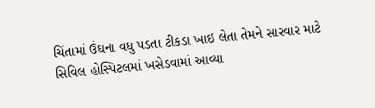ચિંતામાં ઉંઘના વધુ પડતા ટીકડા ખાઇ લેતા તેમને સારવાર માટે સિવિલ હોસ્પિટલમાં ખસેડવામાં આવ્યા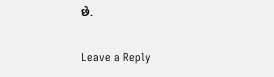છે.

Leave a Reply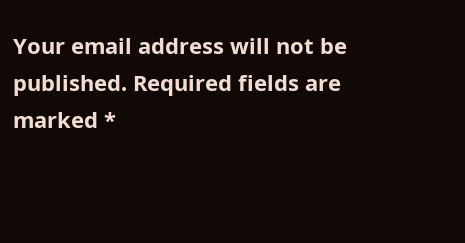Your email address will not be published. Required fields are marked *